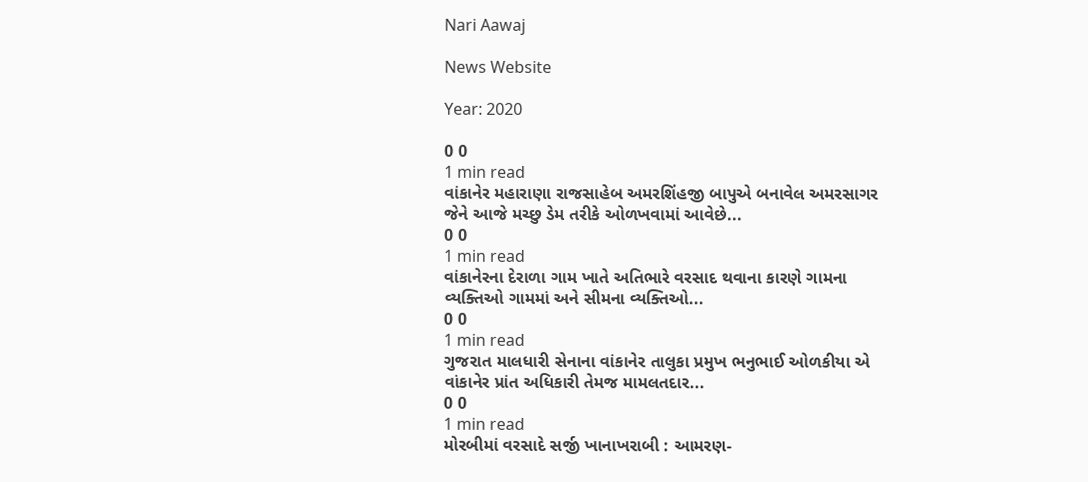Nari Aawaj

News Website

Year: 2020

0 0
1 min read
વાંકાનેર મહારાણા રાજસાહેબ અમરશિંહજી બાપુએ બનાવેલ અમરસાગર જેને આજે મચ્છુ ડેમ તરીકે ઓળખવામાં આવેછે...
0 0
1 min read
વાંકાનેરના દેરાળા ગામ ખાતે અતિભારે વરસાદ થવાના કારણે ગામના વ્યક્તિઓ ગામમાં અને સીમના વ્યક્તિઓ...
0 0
1 min read
ગુજરાત માલધારી સેનાના વાંકાનેર તાલુકા પ્રમુખ ભનુભાઈ ઓળકીયા એ વાંકાનેર પ્રાંત અધિકારી તેમજ મામલતદાર...
0 0
1 min read
મોરબીમાં વરસાદે સર્જી ખાનાખરાબી : આમરણ-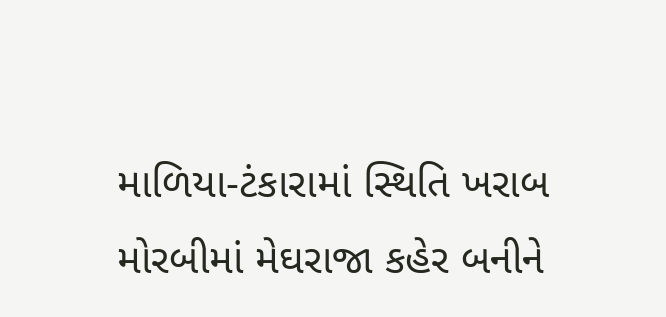માળિયા-ટંકારામાં સ્થિતિ ખરાબ    મોરબીમાં મેઘરાજા કહેર બનીને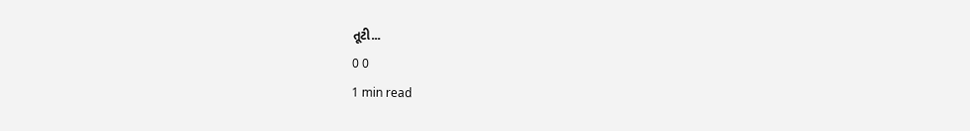તૂટી...
0 0
1 min read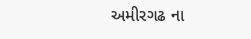અમીરગઢ ના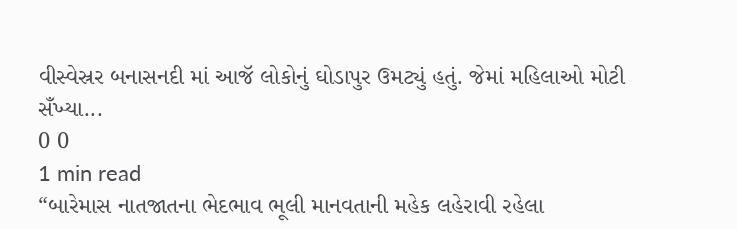વીસ્વેસ્રર બનાસનદી માં આજૅ લોકોનું ઘોડાપુર ઉમટ્યું હતું. જેમાં મહિલાઓ મોટી સઁખ્યા...
0 0
1 min read
“બારેમાસ નાતજાતના ભેદભાવ ભૂલી માનવતાની મહેક લહેરાવી રહેલા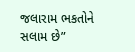જલારામ ભકતોને સલામ છે”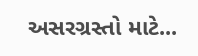અસરગ્રસ્તો માટે...